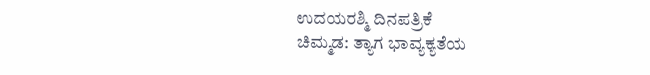ಉದಯರಶ್ಮಿ ದಿನಪತ್ರಿಕೆ
ಚಿಮ್ಮಡ: ತ್ಯಾಗ ಭಾವ್ಯಕ್ಯತೆಯ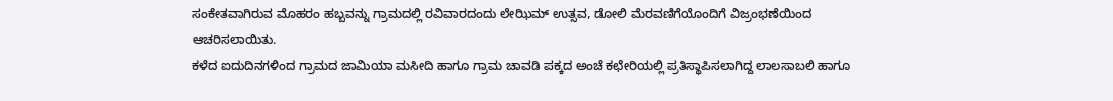ಸಂಕೇತವಾಗಿರುವ ಮೊಹರಂ ಹಬ್ಬವನ್ನು ಗ್ರಾಮದಲ್ಲಿ ರವಿವಾರದಂದು ಲೇಝಿಮ್ ಉತ್ಸವ, ಡೋಲಿ ಮೆರವಣಿಗೆಯೊಂದಿಗೆ ವಿಜ್ರಂಭಣೆಯಿಂದ ಆಚರಿಸಲಾಯಿತು.
ಕಳೆದ ಐದುದಿನಗಳಿಂದ ಗ್ರಾಮದ ಜಾಮಿಯಾ ಮಸೀದಿ ಹಾಗೂ ಗ್ರಾಮ ಚಾವಡಿ ಪಕ್ಕದ ಅಂಚೆ ಕಛೇರಿಯಲ್ಲಿ ಪ್ರತಿಸ್ಥಾಪಿಸಲಾಗಿದ್ದ ಲಾಲಸಾಬಲಿ ಹಾಗೂ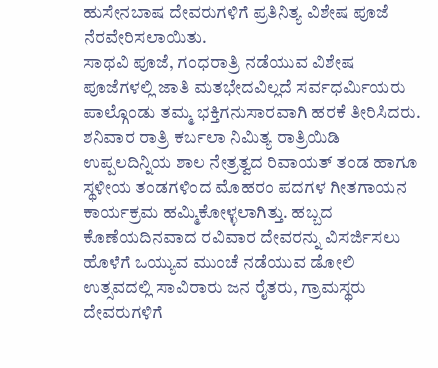ಹುಸೇನಬಾಷ ದೇವರುಗಳಿಗೆ ಪ್ರತಿನಿತ್ಯ ವಿಶೇಷ ಪೂಜೆ ನೆರವೇರಿಸಲಾಯಿತು.
ಸಾಥವಿ ಪೂಜೆ, ಗಂಧರಾತ್ರಿ ನಡೆಯುವ ವಿಶೇಷ ಪೂಜೆಗಳಲ್ಲಿ ಜಾತಿ ಮತಭೇದವಿಲ್ಲದೆ ಸರ್ವಧರ್ಮಿಯರು ಪಾಲ್ಗೊಂಡು ತಮ್ಮ ಭಕ್ತಿಗನುಸಾರವಾಗಿ ಹರಕೆ ತೀರಿಸಿದರು.
ಶನಿವಾರ ರಾತ್ರಿ ಕರ್ಬಲಾ ನಿಮಿತ್ಯ ರಾತ್ರಿಯಿಡಿ ಉಪ್ಪಲದಿನ್ನಿಯ ಶಾಲ ನೇತ್ರತ್ವದ ರಿವಾಯತ್ ತಂಡ ಹಾಗೂ ಸ್ಥಳೀಯ ತಂಡಗಳಿಂದ ಮೊಹರಂ ಪದಗಳ ಗೀತಗಾಯನ ಕಾರ್ಯಕ್ರಮ ಹಮ್ಮಿಕೋಳ್ಳಲಾಗಿತ್ತು. ಹಬ್ಬದ ಕೊಣೆಯದಿನವಾದ ರವಿವಾರ ದೇವರನ್ನು ವಿಸರ್ಜಿಸಲು ಹೊಳೆಗೆ ಒಯ್ಯುವ ಮುಂಚೆ ನಡೆಯುವ ಡೋಲಿ ಉತ್ಸವದಲ್ಲಿ ಸಾವಿರಾರು ಜನ ರೈತರು, ಗ್ರಾಮಸ್ಥರು ದೇವರುಗಳಿಗೆ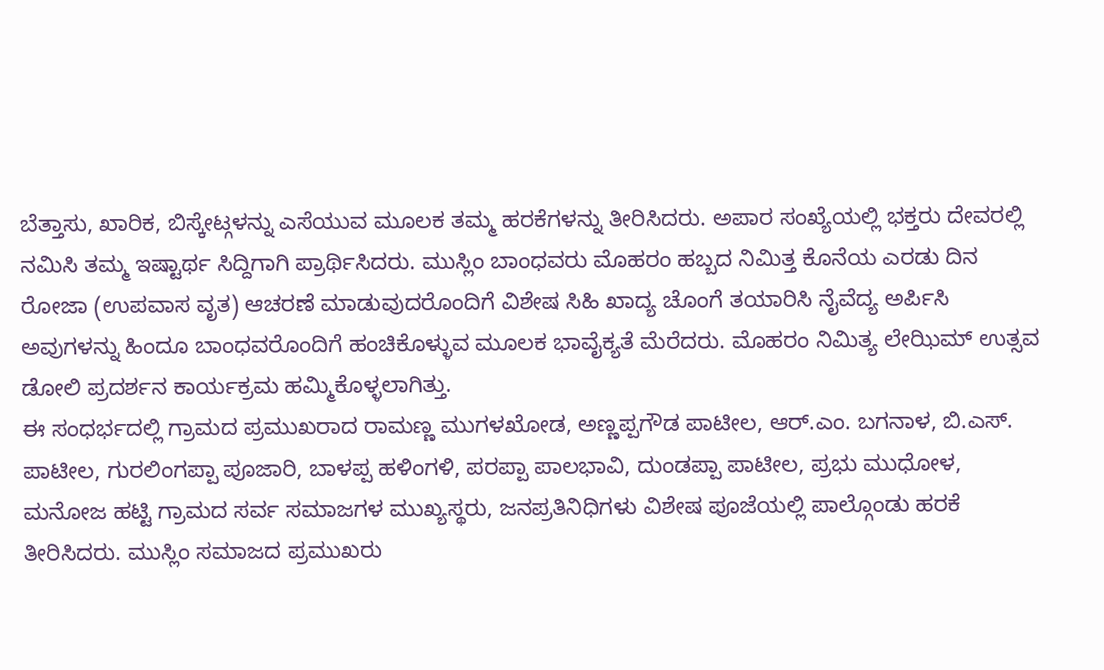ಬೆತ್ತಾಸು, ಖಾರಿಕ, ಬಿಸ್ಕೇಟ್ಗಳನ್ನು ಎಸೆಯುವ ಮೂಲಕ ತಮ್ಮ ಹರಕೆಗಳನ್ನು ತೀರಿಸಿದರು. ಅಪಾರ ಸಂಖ್ಯೆಯಲ್ಲಿ ಭಕ್ತರು ದೇವರಲ್ಲಿ ನಮಿಸಿ ತಮ್ಮ ಇಷ್ಟಾರ್ಥ ಸಿದ್ದಿಗಾಗಿ ಪ್ರಾರ್ಥಿಸಿದರು. ಮುಸ್ಲಿಂ ಬಾಂಧವರು ಮೊಹರಂ ಹಬ್ಬದ ನಿಮಿತ್ತ ಕೊನೆಯ ಎರಡು ದಿನ ರೋಜಾ (ಉಪವಾಸ ವೃತ) ಆಚರಣೆ ಮಾಡುವುದರೊಂದಿಗೆ ವಿಶೇಷ ಸಿಹಿ ಖಾದ್ಯ ಚೊಂಗೆ ತಯಾರಿಸಿ ನೈವೆದ್ಯ ಅರ್ಪಿಸಿ ಅವುಗಳನ್ನು ಹಿಂದೂ ಬಾಂಧವರೊಂದಿಗೆ ಹಂಚಿಕೊಳ್ಳುವ ಮೂಲಕ ಭಾವೈಕ್ಯತೆ ಮೆರೆದರು. ಮೊಹರಂ ನಿಮಿತ್ಯ ಲೇಝಿಮ್ ಉತ್ಸವ ಡೋಲಿ ಪ್ರದರ್ಶನ ಕಾರ್ಯಕ್ರಮ ಹಮ್ಮಿಕೊಳ್ಳಲಾಗಿತ್ತು.
ಈ ಸಂಧರ್ಭದಲ್ಲಿ ಗ್ರಾಮದ ಪ್ರಮುಖರಾದ ರಾಮಣ್ಣ ಮುಗಳಖೋಡ, ಅಣ್ಣಪ್ಪಗೌಡ ಪಾಟೀಲ, ಆರ್.ಎಂ. ಬಗನಾಳ, ಬಿ.ಎಸ್. ಪಾಟೀಲ, ಗುರಲಿಂಗಪ್ಪಾ ಪೂಜಾರಿ, ಬಾಳಪ್ಪ ಹಳಿಂಗಳಿ, ಪರಪ್ಪಾ ಪಾಲಭಾವಿ, ದುಂಡಪ್ಪಾ ಪಾಟೀಲ, ಪ್ರಭು ಮುಧೋಳ, ಮನೋಜ ಹಟ್ಟಿ ಗ್ರಾಮದ ಸರ್ವ ಸಮಾಜಗಳ ಮುಖ್ಯಸ್ಥರು, ಜನಪ್ರತಿನಿಧಿಗಳು ವಿಶೇಷ ಪೂಜೆಯಲ್ಲಿ ಪಾಲ್ಗೊಂಡು ಹರಕೆ ತೀರಿಸಿದರು. ಮುಸ್ಲಿಂ ಸಮಾಜದ ಪ್ರಮುಖರು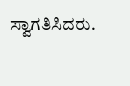ಸ್ವಾಗತಿಸಿದರು.